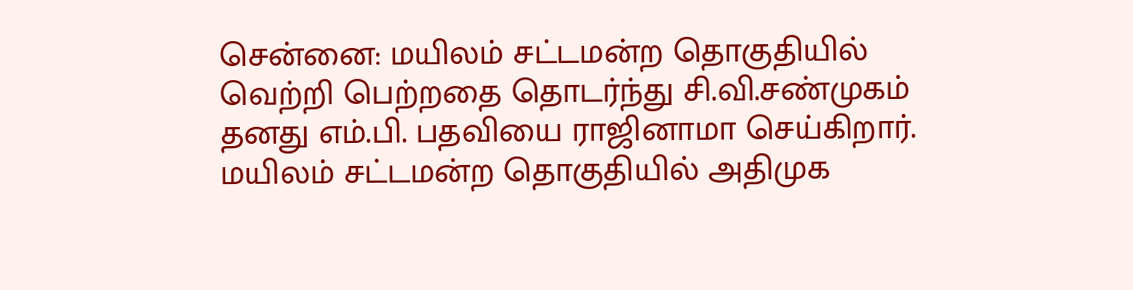சென்னை: மயிலம் சட்டமன்ற தொகுதியில் வெற்றி பெற்றதை தொடர்ந்து சி.வி.சண்முகம் தனது எம்.பி. பதவியை ராஜினாமா செய்கிறார். மயிலம் சட்டமன்ற தொகுதியில் அதிமுக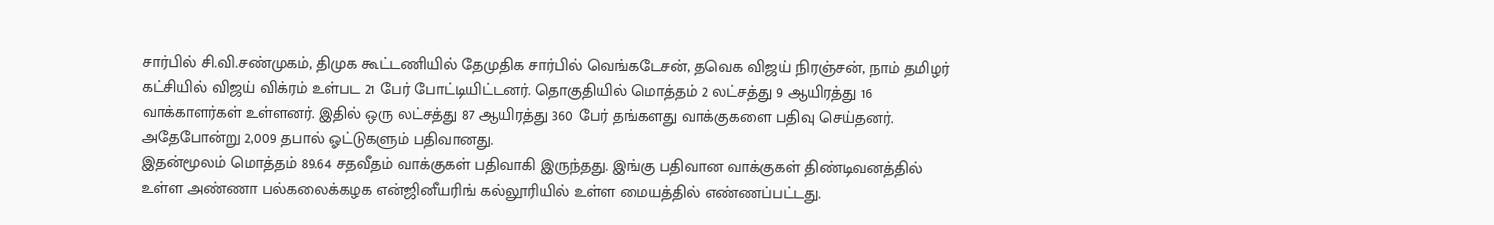சார்பில் சி.வி.சண்முகம், திமுக கூட்டணியில் தேமுதிக சார்பில் வெங்கடேசன், தவெக விஜய் நிரஞ்சன், நாம் தமிழர் கட்சியில் விஜய் விக்ரம் உள்பட 21 பேர் போட்டியிட்டனர். தொகுதியில் மொத்தம் 2 லட்சத்து 9 ஆயிரத்து 16 வாக்காளர்கள் உள்ளனர். இதில் ஒரு லட்சத்து 87 ஆயிரத்து 360 பேர் தங்களது வாக்குகளை பதிவு செய்தனர். அதேபோன்று 2,009 தபால் ஓட்டுகளும் பதிவானது.
இதன்மூலம் மொத்தம் 89.64 சதவீதம் வாக்குகள் பதிவாகி இருந்தது. இங்கு பதிவான வாக்குகள் திண்டிவனத்தில் உள்ள அண்ணா பல்கலைக்கழக என்ஜினீயரிங் கல்லூரியில் உள்ள மையத்தில் எண்ணப்பட்டது.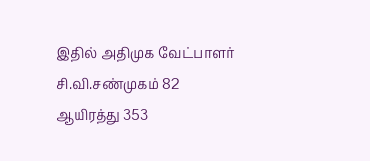இதில் அதிமுக வேட்பாளர் சி.வி.சண்முகம் 82 ஆயிரத்து 353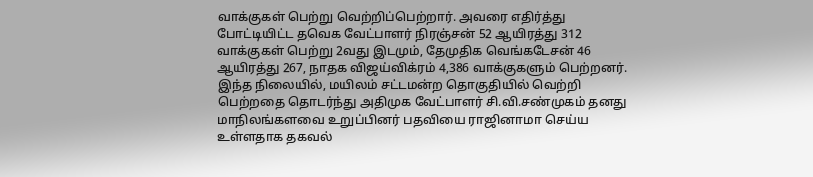வாக்குகள் பெற்று வெற்றிப்பெற்றார். அவரை எதிர்த்து போட்டியிட்ட தவெக வேட்பாளர் நிரஞ்சன் 52 ஆயிரத்து 312 வாக்குகள் பெற்று 2வது இடமும், தேமுதிக வெங்கடேசன் 46 ஆயிரத்து 267, நாதக விஜய்விக்ரம் 4,386 வாக்குகளும் பெற்றனர்.
இந்த நிலையில், மயிலம் சட்டமன்ற தொகுதியில் வெற்றி பெற்றதை தொடர்ந்து அதிமுக வேட்பாளர் சி.வி.சண்முகம் தனது மாநிலங்களவை உறுப்பினர் பதவியை ராஜினாமா செய்ய உள்ளதாக தகவல்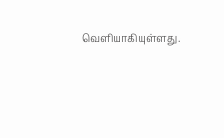வெளியாகியுள்ளது.